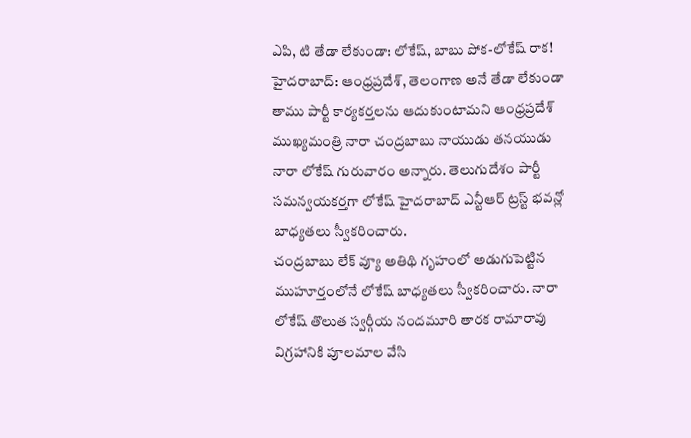ఎపి, టి తేడా లేకుండా: లోకేష్, బాబు పోక-లోకేష్ రాక!
హైదరాబాద్: ఆంధ్రప్రదేశ్, తెలంగాణ అనే తేడా లేకుండా తాము పార్టీ కార్యకర్తలను ఆదుకుంటామని ఆంధ్రప్రదేశ్ ముఖ్యమంత్రి నారా చంద్రబాబు నాయుడు తనయుడు నారా లోకేష్ గురువారం అన్నారు. తెలుగుదేశం పార్టీ సమన్వయకర్తగా లోకేష్ హైదరాబాద్ ఎన్టీఆర్ ట్రస్ట్ భవన్లో బాధ్యతలు స్వీకరించారు.
చంద్రబాబు లేక్ వ్యూ అతిథి గృహంలో అడుగుపెట్టిన ముహూర్తంలోనే లోకేష్ బాధ్యతలు స్వీకరించారు. నారా లోకేష్ తొలుత స్వర్గీయ నందమూరి తారక రామారావు విగ్రహానికి పూలమాల వేసి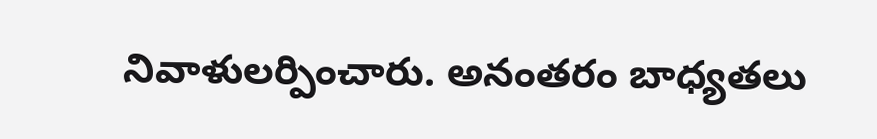నివాళులర్పించారు. అనంతరం బాధ్యతలు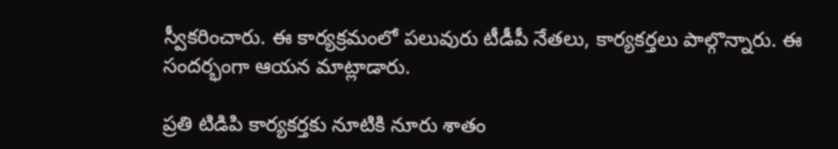స్వీకరించారు. ఈ కార్యక్రమంలో పలువురు టీడీపీ నేతలు, కార్యకర్తలు పాల్గొన్నారు. ఈ సందర్భంగా ఆయన మాట్లాడారు.

ప్రతి టిడిపి కార్యకర్తకు నూటికి నూరు శాతం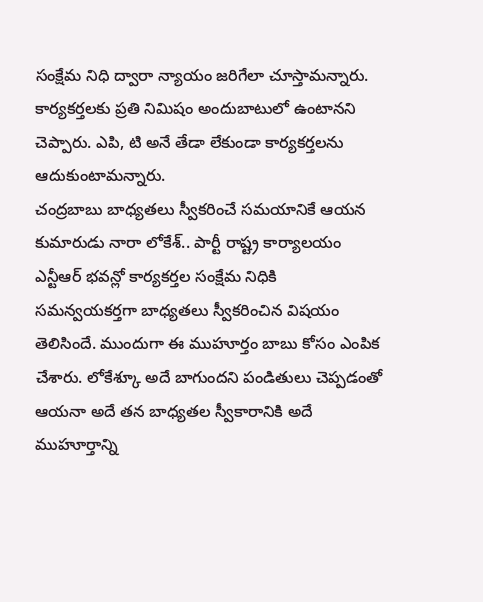సంక్షేమ నిధి ద్వారా న్యాయం జరిగేలా చూస్తామన్నారు. కార్యకర్తలకు ప్రతి నిమిషం అందుబాటులో ఉంటానని చెప్పారు. ఎపి, టి అనే తేడా లేకుండా కార్యకర్తలను ఆదుకుంటామన్నారు.
చంద్రబాబు బాధ్యతలు స్వీకరించే సమయానికే ఆయన కుమారుడు నారా లోకేశ్.. పార్టీ రాష్ట్ర కార్యాలయం ఎన్టీఆర్ భవన్లో కార్యకర్తల సంక్షేమ నిధికి సమన్వయకర్తగా బాధ్యతలు స్వీకరించిన విషయం తెలిసిందే. ముందుగా ఈ ముహూర్తం బాబు కోసం ఎంపిక చేశారు. లోకేశ్కూ అదే బాగుందని పండితులు చెప్పడంతో ఆయనా అదే తన బాధ్యతల స్వీకారానికి అదే ముహూర్తాన్ని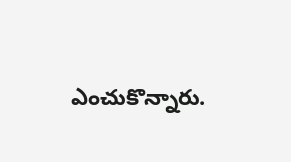ఎంచుకొన్నారు.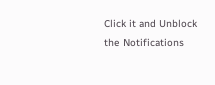Click it and Unblock the Notifications